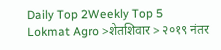Daily Top 2Weekly Top 5
Lokmat Agro >शेतशिवार > २०१९ नंतर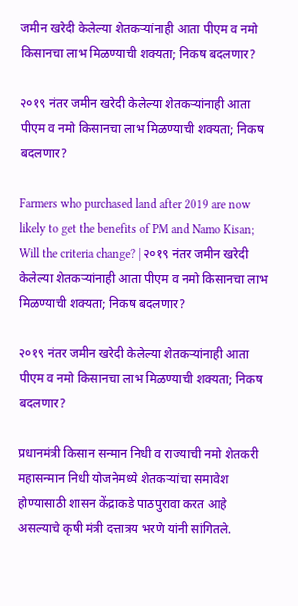जमीन खरेदी केलेल्या शेतकऱ्यांनाही आता पीएम व नमो किसानचा लाभ मिळण्याची शक्यता; निकष बदलणार?

२०१९ नंतर जमीन खरेदी केलेल्या शेतकऱ्यांनाही आता पीएम व नमो किसानचा लाभ मिळण्याची शक्यता; निकष बदलणार?

Farmers who purchased land after 2019 are now likely to get the benefits of PM and Namo Kisan; Will the criteria change? | २०१९ नंतर जमीन खरेदी केलेल्या शेतकऱ्यांनाही आता पीएम व नमो किसानचा लाभ मिळण्याची शक्यता; निकष बदलणार?

२०१९ नंतर जमीन खरेदी केलेल्या शेतकऱ्यांनाही आता पीएम व नमो किसानचा लाभ मिळण्याची शक्यता; निकष बदलणार?

प्रधानमंत्री किसान सन्मान निधी व राज्याची नमो शेतकरी महासन्मान निधी योजनेमध्ये शेतकऱ्यांचा समावेश होण्यासाठी शासन केंद्राकडे पाठपुरावा करत आहे असल्याचे कृषी मंत्री दत्तात्रय भरणे यांनी सांगितले.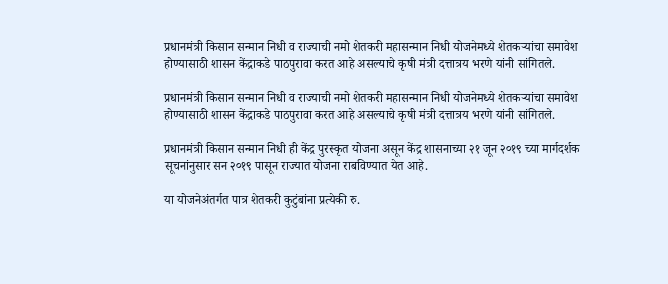प्रधानमंत्री किसान सन्मान निधी व राज्याची नमो शेतकरी महासन्मान निधी योजनेमध्ये शेतकऱ्यांचा समावेश होण्यासाठी शासन केंद्राकडे पाठपुरावा करत आहे असल्याचे कृषी मंत्री दत्तात्रय भरणे यांनी सांगितले.

प्रधानमंत्री किसान सन्मान निधी व राज्याची नमो शेतकरी महासन्मान निधी योजनेमध्ये शेतकऱ्यांचा समावेश होण्यासाठी शासन केंद्राकडे पाठपुरावा करत आहे असल्याचे कृषी मंत्री दत्तात्रय भरणे यांनी सांगितले.

प्रधानमंत्री किसान सन्मान निधी ही केंद्र पुरस्कृत योजना असून केंद्र शासनाच्या २१ जून २०१९ च्या मार्गदर्शक सूचनांनुसार सन २०१९ पासून राज्यात योजना राबविण्यात येत आहे.

या योजनेअंतर्गत पात्र शेतकरी कुटुंबांना प्रत्येकी रु.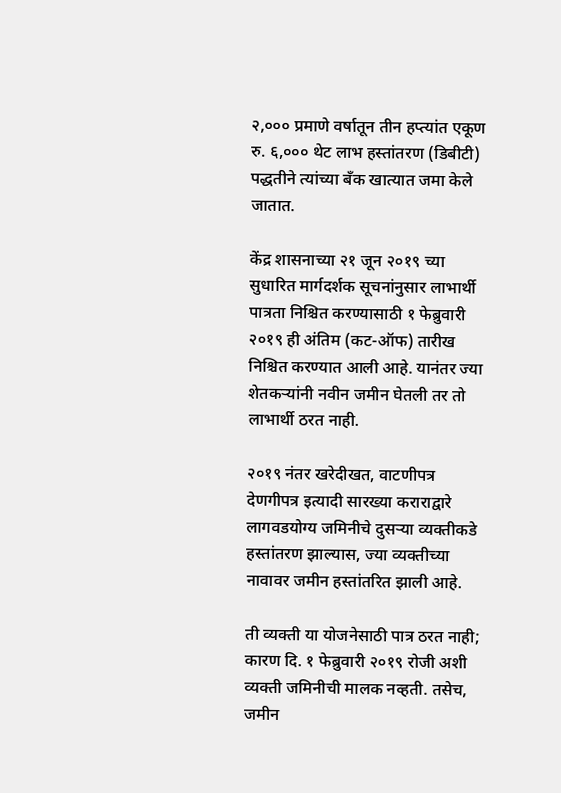२,००० प्रमाणे वर्षातून तीन हप्त्यांत एकूण रु. ६,००० थेट लाभ हस्तांतरण (डिबीटी) पद्धतीने त्यांच्या बँक खात्यात जमा केले जातात.

केंद्र शासनाच्या २१ जून २०१९ च्या सुधारित मार्गदर्शक सूचनांनुसार लाभार्थी पात्रता निश्चित करण्यासाठी १ फेब्रुवारी २०१९ ही अंतिम (कट-ऑफ) तारीख निश्चित करण्यात आली आहे. यानंतर ज्या शेतकऱ्यांनी नवीन जमीन घेतली तर तो लाभार्थी ठरत नाही.

२०१९ नंतर खरेदीखत, वाटणीपत्र देणगीपत्र इत्यादी सारख्या कराराद्वारे लागवडयोग्य जमिनीचे दुसऱ्या व्यक्तीकडे हस्तांतरण झाल्यास, ज्या व्यक्तीच्या नावावर जमीन हस्तांतरित झाली आहे.

ती व्यक्ती या योजनेसाठी पात्र ठरत नाही; कारण दि. १ फेब्रुवारी २०१९ रोजी अशी व्यक्ती जमिनीची मालक नव्हती. तसेच, जमीन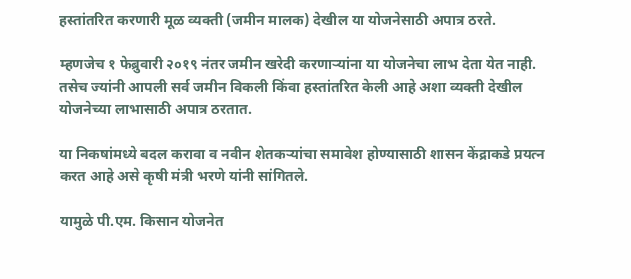हस्तांतरित करणारी मूळ व्यक्ती (जमीन मालक) देखील या योजनेसाठी अपात्र ठरते.

म्हणजेच १ फेब्रुवारी २०१९ नंतर जमीन खरेदी करणाऱ्यांना या योजनेचा लाभ देता येत नाही. तसेच ज्यांनी आपली सर्व जमीन विकली किंवा हस्तांतरित केली आहे अशा व्यक्ती देखील योजनेच्या लाभासाठी अपात्र ठरतात.

या निकषांमध्ये बदल करावा व नवीन शेतकऱ्यांचा समावेश होण्यासाठी शासन केंद्राकडे प्रयत्न करत आहे असे कृषी मंत्री भरणे यांनी सांगितले.

यामुळे पी.एम. किसान योजनेत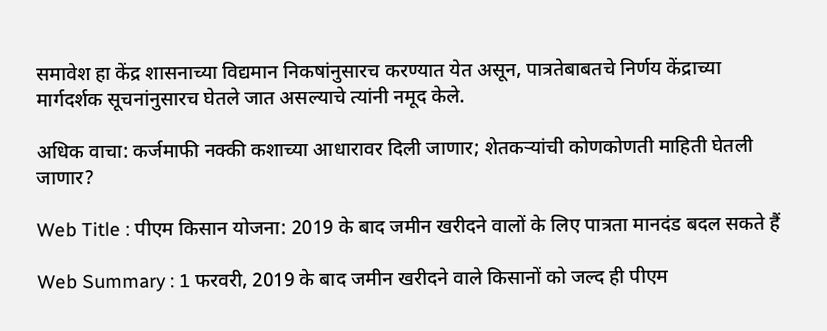समावेश हा केंद्र शासनाच्या विद्यमान निकषांनुसारच करण्यात येत असून, पात्रतेबाबतचे निर्णय केंद्राच्या मार्गदर्शक सूचनांनुसारच घेतले जात असल्याचे त्यांनी नमूद केले.

अधिक वाचा: कर्जमाफी नक्की कशाच्या आधारावर दिली जाणार; शेतकऱ्यांची कोणकोणती माहिती घेतली जाणार?

Web Title : पीएम किसान योजना: 2019 के बाद जमीन खरीदने वालों के लिए पात्रता मानदंड बदल सकते हैं

Web Summary : 1 फरवरी, 2019 के बाद जमीन खरीदने वाले किसानों को जल्द ही पीएम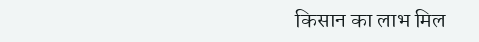किसान का लाभ मिल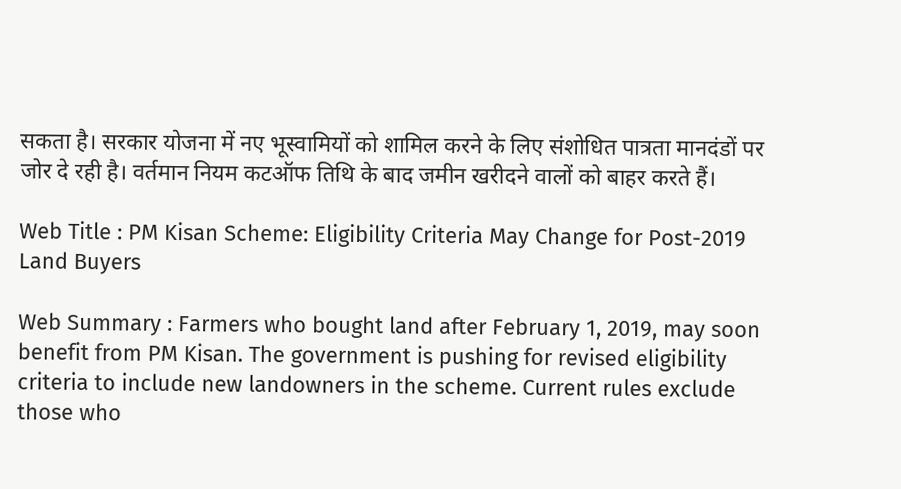सकता है। सरकार योजना में नए भूस्वामियों को शामिल करने के लिए संशोधित पात्रता मानदंडों पर जोर दे रही है। वर्तमान नियम कटऑफ तिथि के बाद जमीन खरीदने वालों को बाहर करते हैं।

Web Title : PM Kisan Scheme: Eligibility Criteria May Change for Post-2019 Land Buyers

Web Summary : Farmers who bought land after February 1, 2019, may soon benefit from PM Kisan. The government is pushing for revised eligibility criteria to include new landowners in the scheme. Current rules exclude those who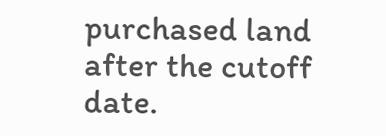purchased land after the cutoff date.